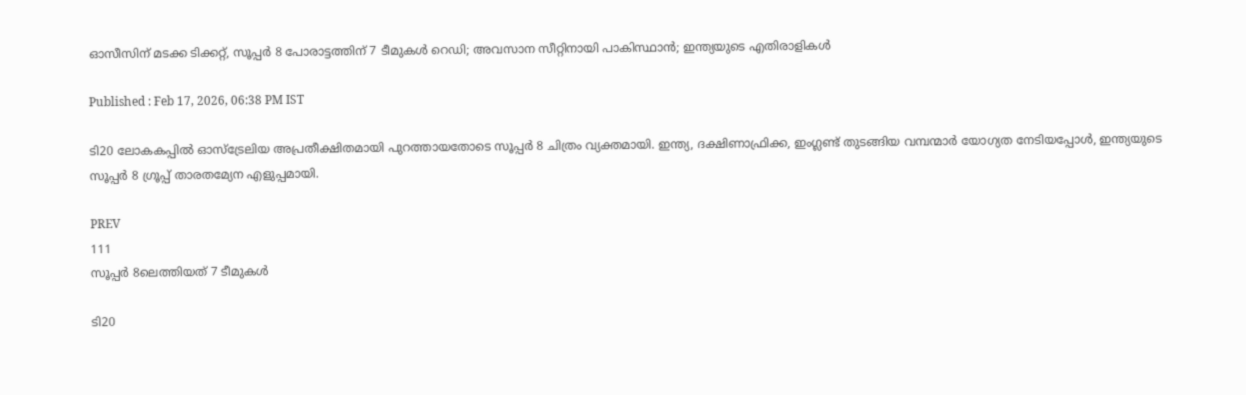ഓസീസിന് മടക്ക ടിക്കറ്റ്, സൂപ്പർ 8 പോരാട്ടത്തിന് 7 ടീമുകൾ റെഡി; അവസാന സീറ്റിനായി പാകിസ്ഥാൻ; ഇന്ത്യയുടെ എതിരാളികള്‍

Published : Feb 17, 2026, 06:38 PM IST

ടി20 ലോകകപ്പിൽ ഓസ്‌ട്രേലിയ അപ്രതീക്ഷിതമായി പുറത്തായതോടെ സൂപ്പർ 8 ചിത്രം വ്യക്തമായി. ഇന്ത്യ, ദക്ഷിണാഫ്രിക്ക, ഇംഗ്ലണ്ട് തുടങ്ങിയ വമ്പന്മാർ യോഗ്യത നേടിയപ്പോൾ, ഇന്ത്യയുടെ സൂപ്പർ 8 ഗ്രൂപ്പ് താരതമ്യേന എളുപ്പമായി.

PREV
111
സൂപ്പര്‍ 8ലെത്തിയത് 7 ടീമുകള്‍

ടി20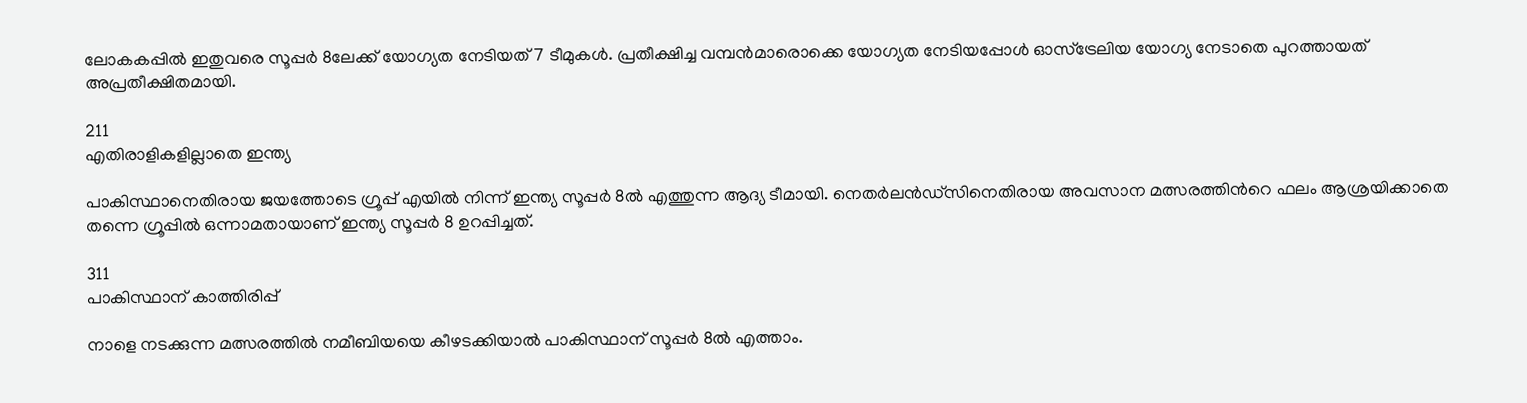ലോകകപ്പില്‍ ഇതുവരെ സൂപ്പര്‍ 8ലേക്ക് യോഗ്യത നേടിയത് 7 ടീമുകൾ. പ്രതീക്ഷിച്ച വമ്പന്‍മാരൊക്കെ യോഗ്യത നേടിയപ്പോള്‍ ഓസ്ട്രേലിയ യോഗ്യ നേടാതെ പുറത്തായത് അപ്രതീക്ഷിതമായി.

211
എതിരാളികളില്ലാതെ ഇന്ത്യ

പാകിസ്ഥാനെതിരായ ജയത്തോടെ ഗ്രൂപ്പ് എയില്‍ നിന്ന് ഇന്ത്യ സൂപ്പര്‍ 8ല്‍ എത്തുന്ന ആദ്യ ടീമായി. നെതര്‍ലന്‍ഡ്സിനെതിരായ അവസാന മത്സരത്തിന്‍റെ ഫലം ആശ്രയിക്കാതെ തന്നെ ഗ്രൂപ്പില്‍ ഒന്നാമതായാണ് ഇന്ത്യ സൂപ്പര്‍ 8 ഉറപ്പിച്ചത്.

311
പാകിസ്ഥാന് കാത്തിരിപ്പ്

നാളെ നടക്കുന്ന മത്സരത്തില്‍ നമീബിയയെ കീഴടക്കിയാല്‍ പാകിസ്ഥാന് സൂപ്പര്‍ 8ല്‍ എത്താം.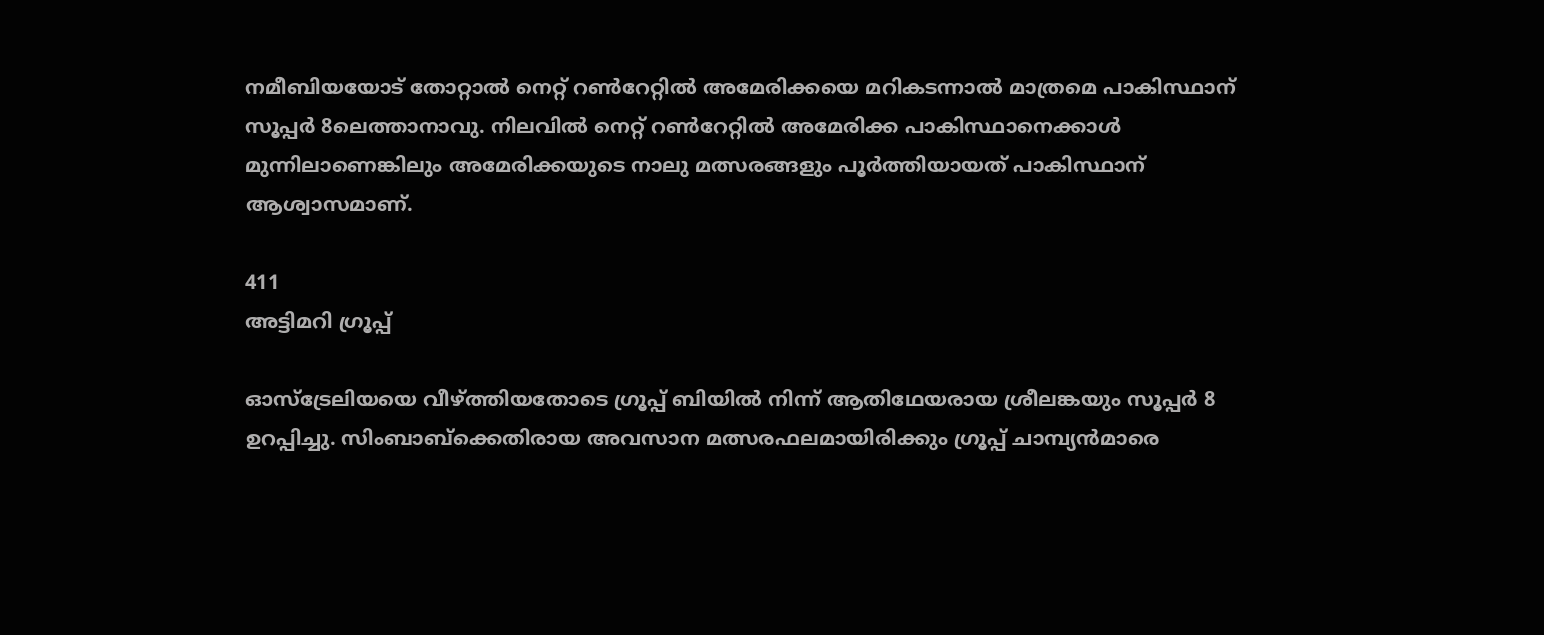നമീബിയയോട് തോറ്റാല്‍ നെറ്റ് റണ്‍റേറ്റില്‍ അമേരിക്കയെ മറികടന്നാല്‍ മാത്രമെ പാകിസ്ഥാന് സൂപ്പര്‍ 8ലെത്താനാവു. നിലവില്‍ നെറ്റ് റണ്‍റേറ്റില്‍ അമേരിക്ക പാകിസ്ഥാനെക്കാള്‍ മുന്നിലാണെങ്കിലും അമേരിക്കയുടെ നാലു മത്സരങ്ങളും പൂര്‍ത്തിയായത് പാകിസ്ഥാന് ആശ്വാസമാണ്.

411
അട്ടിമറി ഗ്രൂപ്പ്

ഓസ്ട്രേലിയയെ വീഴ്ത്തിയതോടെ ഗ്രൂപ്പ് ബിയില്‍ നിന്ന് ആതിഥേയരായ ശ്രീലങ്കയും സൂപ്പര്‍ 8 ഉറപ്പിച്ചു. സിംബാബ്ക്കെതിരായ അവസാന മത്സരഫലമായിരിക്കും ഗ്രൂപ്പ് ചാമ്പ്യൻമാരെ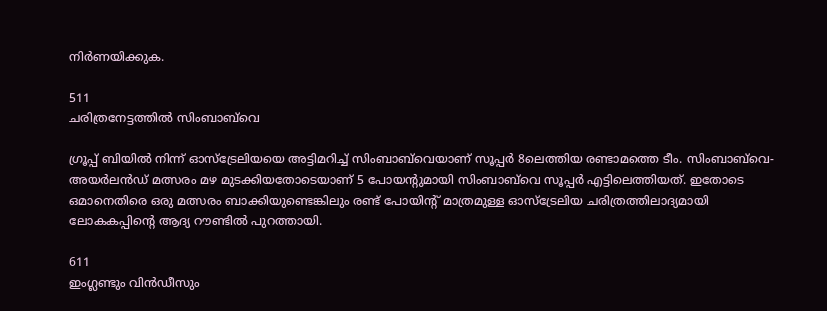നിര്‍ണയിക്കുക.

511
ചരിത്രനേട്ടത്തില്‍ സിംബാബ്‌വെ

ഗ്രൂപ്പ് ബിയില്‍ നിന്ന് ഓസ്ട്രേലിയയെ അട്ടിമറിച്ച് സിംബാബ്‌വെയാണ് സൂപ്പര്‍ 8ലെത്തിയ രണ്ടാമത്തെ ടീം. സിംബാബ്‌വെ-അയര്‍ലന്‍ഡ് മത്സരം മഴ മുടക്കിയതോടെയാണ് 5 പോയന്‍റുമായി സിംബാബ്‌വെ സൂപ്പര്‍ എട്ടിലെത്തിയത്. ഇതോടെ ഒമാനെതിരെ ഒരു മത്സരം ബാക്കിയുണ്ടെങ്കിലും രണ്ട് പോയിന്‍റ് മാത്രമുള്ള ഓസ്ട്രേലിയ ചരിത്രത്തിലാദ്യമായി ലോകകപ്പിന്‍റെ ആദ്യ റൗണ്ടില്‍ പുറത്തായി.

611
ഇംഗ്ലണ്ടും വിൻഡീസും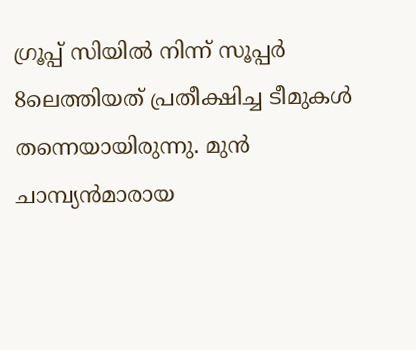ഗ്രൂപ്പ് സിയില്‍ നിന്ന് സൂപ്പര്‍ 8ലെത്തിയത് പ്രതീക്ഷിച്ച ടീമുകള്‍ തന്നെയായിരുന്നു. മുന്‍ ചാമ്പ്യൻമാരായ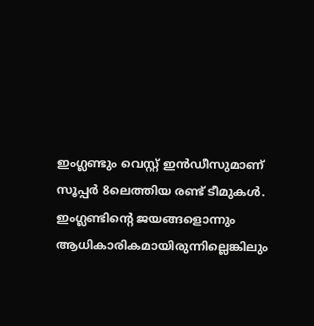ഇംഗ്ലണ്ടും വെസ്റ്റ് ഇന്‍ഡീസുമാണ് സൂപ്പര്‍ 8ലെത്തിയ രണ്ട് ടീമുകള്‍. ഇംഗ്ലണ്ടിന്‍റെ ജയങ്ങളൊന്നും ആധികാരികമായിരുന്നില്ലെങ്കിലും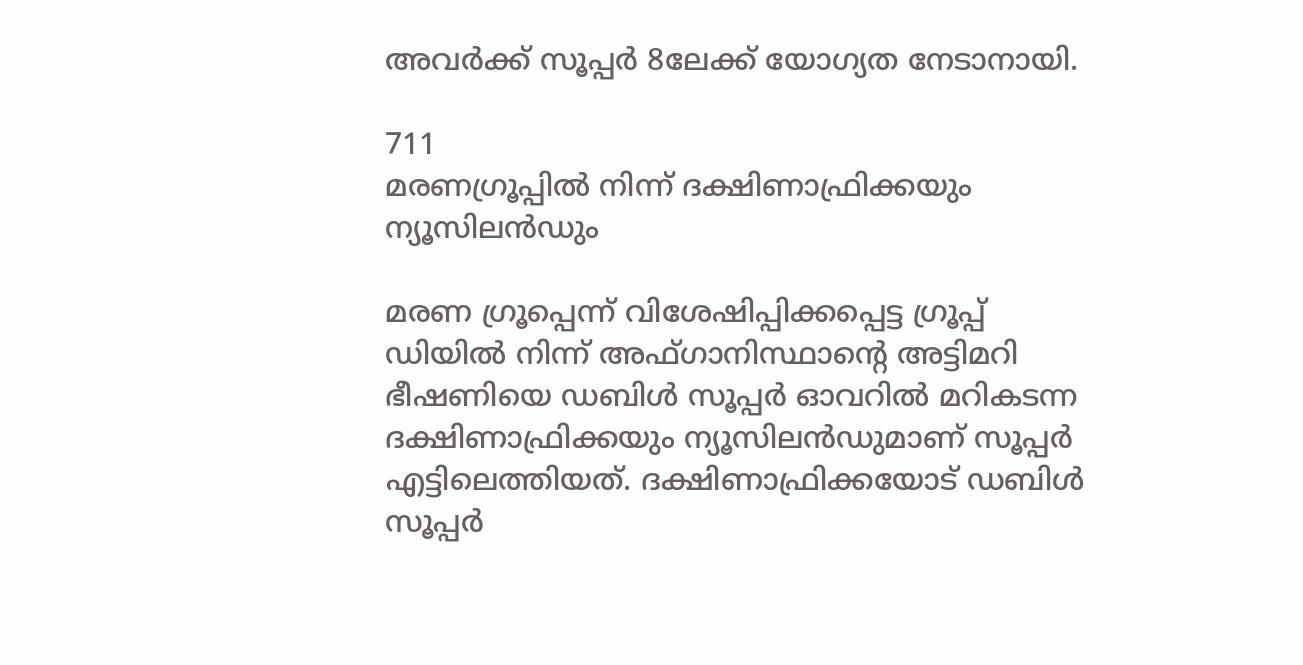അവര്‍ക്ക് സൂപ്പര്‍ 8ലേക്ക് യോഗ്യത നേടാനായി.

711
മരണഗ്രൂപ്പില്‍ നിന്ന് ദക്ഷിണാഫ്രിക്കയും ന്യൂസിലന്‍ഡും

മരണ ഗ്രൂപ്പെന്ന് വിശേഷിപ്പിക്കപ്പെട്ട ഗ്രൂപ്പ് ഡിയില്‍ നിന്ന് അഫ്ഗാനിസ്ഥാന്‍റെ അട്ടിമറി ഭീഷണിയെ ഡബിള്‍ സൂപ്പര്‍ ഓവറില്‍ മറികടന്ന ദക്ഷിണാഫ്രിക്കയും ന്യൂസിലന്‍ഡുമാണ് സൂപ്പര്‍ എട്ടിലെത്തിയത്. ദക്ഷിണാഫ്രിക്കയോട് ഡബിള്‍ സൂപ്പര്‍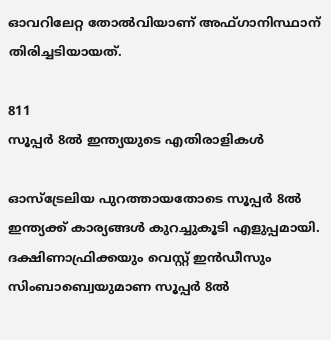ഓവറിലേറ്റ തോല്‍വിയാണ് അഫ്ഗാനിസ്ഥാന് തിരിച്ചടിയായത്.

811
സൂപ്പര്‍ 8ല്‍ ഇന്ത്യയുടെ എതിരാളികള്‍

ഓസ്ട്രേലിയ പുറത്തായതോടെ സൂപ്പര്‍ 8ല്‍ ഇന്ത്യക്ക് കാര്യങ്ങള്‍ കുറച്ചുകൂടി എളുപ്പമായി. ദക്ഷിണാഫ്രിക്കയും വെസ്റ്റ് ഇന്‍ഡീസും സിംബാബ്വെയുമാണ സൂപ്പര്‍ 8ല്‍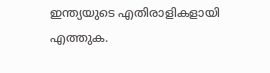ഇന്ത്യയുടെ എതിരാളികളായി എത്തുക.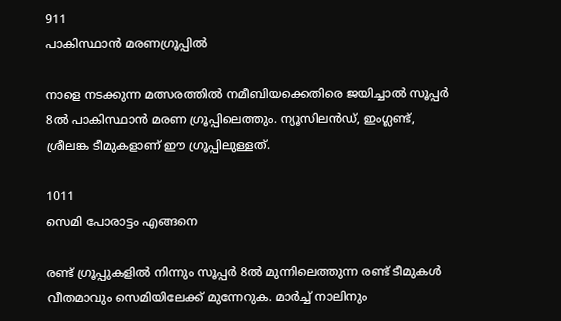911
പാകിസ്ഥാന്‍ മരണഗ്രൂപ്പില്‍

നാളെ നടക്കുന്ന മത്സരത്തില്‍ നമീബിയക്കെതിരെ ജയിച്ചാല്‍ സൂപ്പര്‍ 8ല്‍ പാകിസ്ഥാന്‍ മരണ ഗ്രൂപ്പിലെത്തും. ന്യൂസിലന്‍ഡ്, ഇംഗ്ലണ്ട്, ശ്രീലങ്ക ടീമുകളാണ് ഈ ഗ്രൂപ്പിലുള്ളത്.

1011
സെമി പോരാട്ടം എങ്ങനെ

രണ്ട് ഗ്രൂപ്പുകളില്‍ നിന്നും സൂപ്പര്‍ 8ല്‍ മുന്നിലെത്തുന്ന രണ്ട് ടീമുകള്‍ വീതമാവും സെമിയിലേക്ക് മുന്നേറുക. മാര്‍ച്ച് നാലിനും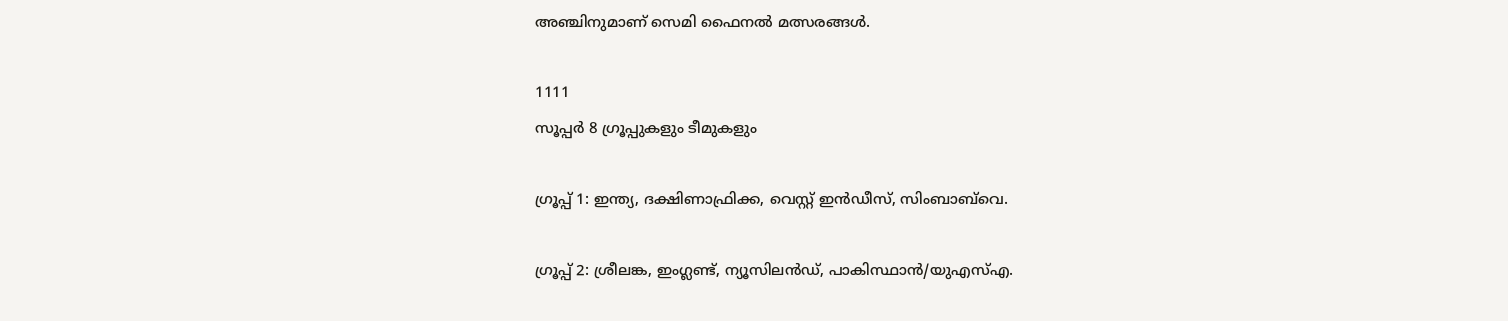അഞ്ചിനുമാണ് സെമി ഫൈനല്‍ മത്സരങ്ങള്‍.

1111
സൂപ്പര്‍ 8 ഗ്രൂപ്പുകളും ടീമുകളും

ഗ്രൂപ്പ് 1: ഇന്ത്യ, ദക്ഷിണാഫ്രിക്ക, വെസ്റ്റ് ഇൻഡീസ്, സിംബാബ്‌വെ.

ഗ്രൂപ്പ് 2: ശ്രീലങ്ക, ഇംഗ്ലണ്ട്, ന്യൂസിലൻഡ്, പാകിസ്ഥാൻ/യുഎസ്എ.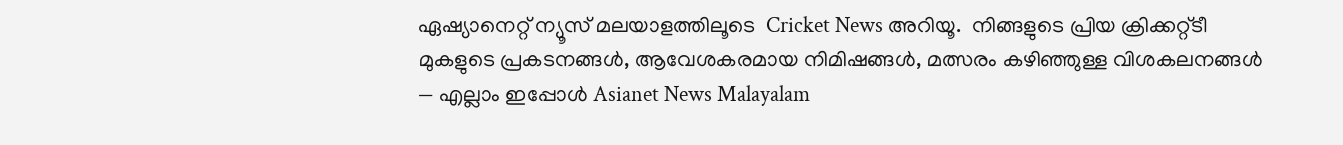ഏഷ്യാനെറ്റ് ന്യൂസ് മലയാളത്തിലൂടെ  Cricket News അറിയൂ.  നിങ്ങളുടെ പ്രിയ ക്രിക്കറ്റ്ടീ മുകളുടെ പ്രകടനങ്ങൾ, ആവേശകരമായ നിമിഷങ്ങൾ, മത്സരം കഴിഞ്ഞുള്ള വിശകലനങ്ങൾ — എല്ലാം ഇപ്പോൾ Asianet News Malayalam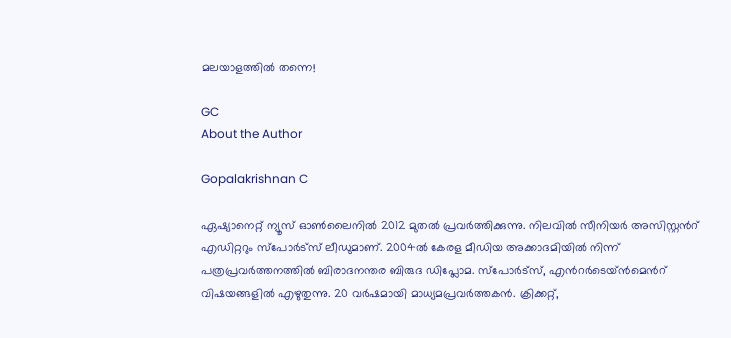മലയാളത്തിൽ തന്നെ!

GC
About the Author

Gopalakrishnan C

ഏഷ്യാനെറ്റ് ന്യൂസ് ഓണ്‍ലൈനില്‍ 2012 മുതല്‍ പ്രവര്‍ത്തിക്കുന്നു. നിലവില്‍ സീനിയര്‍ അസിസ്റ്റന്‍റ് എഡിറ്ററും സ്പോർട്സ് ലീഡുമാണ്. 2004ൽ കേരള മീഡിയ അക്കാദമിയില്‍ നിന്ന് പത്രപ്രവര്‍ത്തനത്തില്‍ ബിരാദനന്തര ബിരുദ ഡിപ്ലോമ. സ്പോര്‍ട്സ്, എന്‍റര്‍ടെയ്ൻമെന്‍റ് വിഷയങ്ങളില്‍ എഴുതുന്നു. 20 വര്‍ഷമായി മാധ്യമപ്രവര്‍ത്തകൻ. ക്രിക്കറ്റ്,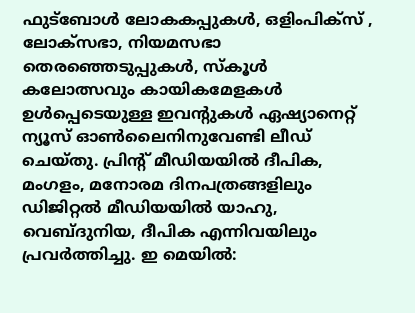ഫുട്ബോള്‍ ലോകകപ്പുകൾ, ഒളിംപിക്സ് , ലോക്സഭാ, നിയമസഭാ തെരഞ്ഞെടുപ്പുകള്‍, സ്കൂള്‍ കലോത്സവും കായികമേളകള്‍ ഉള്‍പ്പെടെയുള്ള ഇവന്‍റുകള്‍ ഏഷ്യാനെറ്റ് ന്യൂസ് ഓണ്‍ലൈനിനുവേണ്ടി ലീഡ് ചെയ്തു. പ്രിന്‍റ് മീഡിയയില്‍ ദീപിക, മംഗളം, മനോരമ ദിനപത്രങ്ങളിലും ഡിജിറ്റൽ മീഡിയയില്‍ യാഹു, വെബ്ദുനിയ, ദീപിക എന്നിവയിലും പ്രവര്‍ത്തിച്ചു. ഇ മെയില്‍: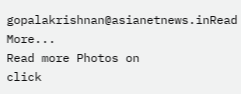gopalakrishnan@asianetnews.inRead More...
Read more Photos on
click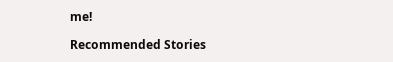me!

Recommended Stories